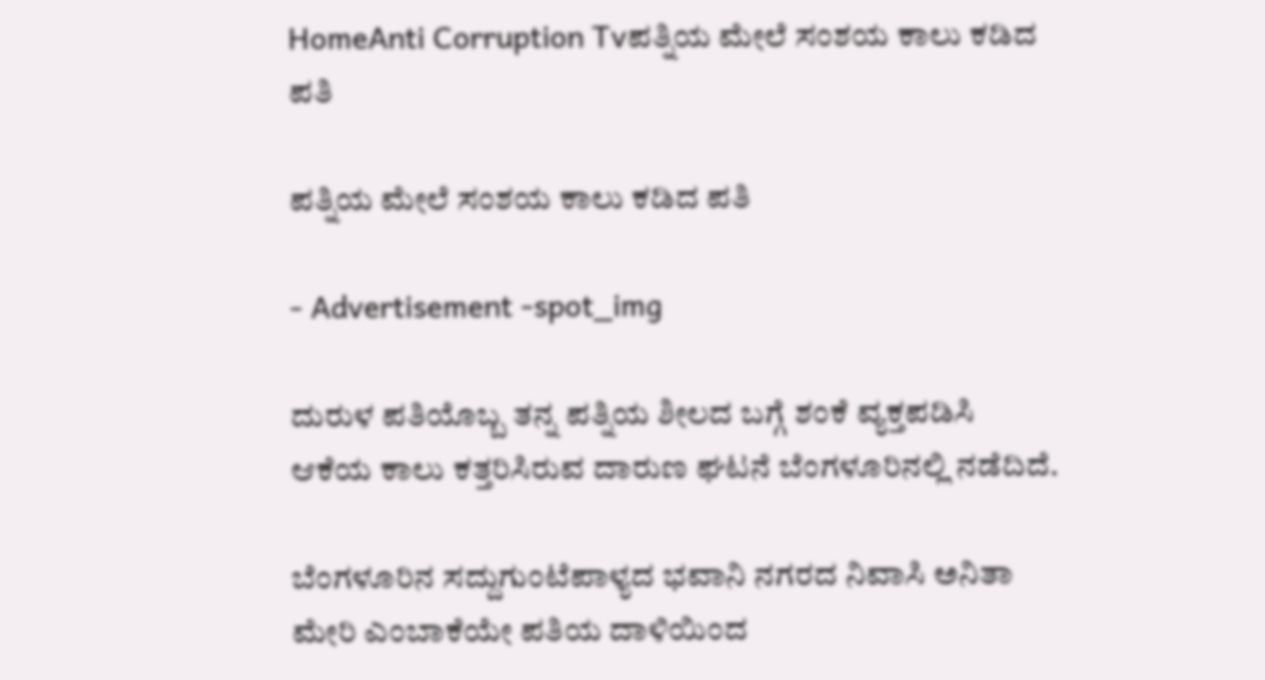HomeAnti Corruption Tvಪತ್ನಿಯ ಮೇಲೆ ಸಂಶಯ ಕಾಲು ಕಡಿದ ಪತಿ

ಪತ್ನಿಯ ಮೇಲೆ ಸಂಶಯ ಕಾಲು ಕಡಿದ ಪತಿ

- Advertisement -spot_img

ದುರುಳ ಪತಿಯೊಬ್ಬ ತನ್ನ ಪತ್ನಿಯ ಶೀಲದ ಬಗ್ಗೆ ಶಂಕೆ ವ್ಯಕ್ತಪಡಿಸಿ ಆಕೆಯ ಕಾಲು ಕತ್ತರಿಸಿರುವ ದಾರುಣ ಘಟನೆ ಬೆಂಗಳೂರಿನಲ್ಲಿ ನಡೆದಿದೆ.

ಬೆಂಗಳೂರಿನ ಸದ್ದುಗುಂಟೆಪಾಳ್ಯದ ಭವಾನಿ ನಗರದ ನಿವಾಸಿ ಅನಿತಾ ಮೇರಿ ಎಂಬಾಕೆಯೇ ಪತಿಯ ದಾಳಿಯಿಂದ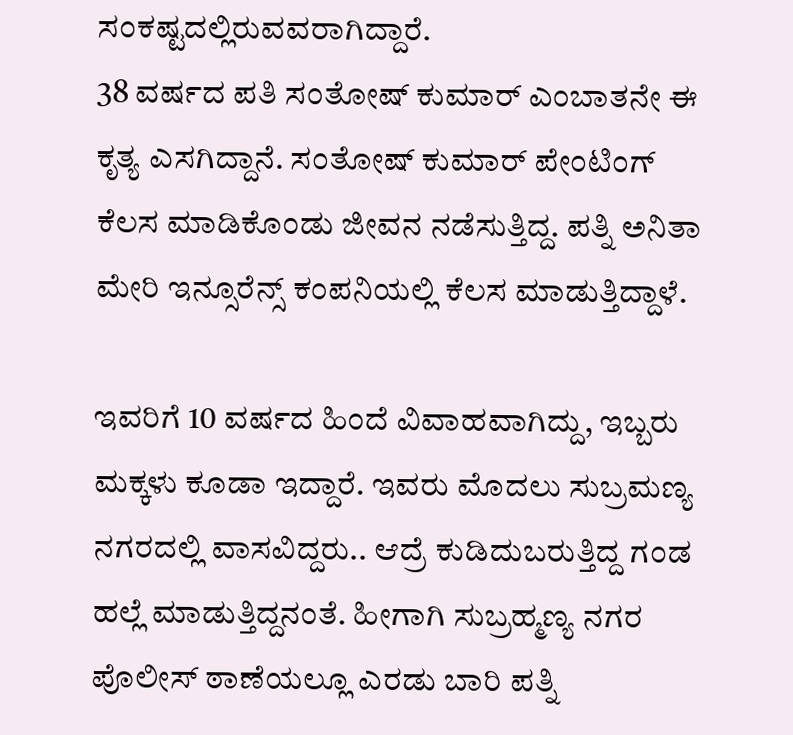ಸಂಕಷ್ಟದಲ್ಲಿರುವವರಾಗಿದ್ದಾರೆ.
38 ವರ್ಷದ ಪತಿ ಸಂತೋಷ್‌ ಕುಮಾರ್‌ ಎಂಬಾತನೇ ಈ ಕೃತ್ಯ ಎಸಗಿದ್ದಾನೆ. ಸಂತೋಷ್‌ ಕುಮಾರ್‌ ಪೇಂಟಿಂಗ್‌ ಕೆಲಸ ಮಾಡಿಕೊಂಡು ಜೀವನ ನಡೆಸುತ್ತಿದ್ದ. ಪತ್ನಿ ಅನಿತಾ ಮೇರಿ ಇನ್ಸೂರೆನ್ಸ್‌ ಕಂಪನಿಯಲ್ಲಿ ಕೆಲಸ ಮಾಡುತ್ತಿದ್ದಾಳೆ.

ಇವರಿಗೆ 10 ವರ್ಷದ ಹಿಂದೆ ವಿವಾಹವಾಗಿದ್ದು, ಇಬ್ಬರು ಮಕ್ಕಳು ಕೂಡಾ ಇದ್ದಾರೆ. ಇವರು ಮೊದಲು ಸುಬ್ರಮಣ್ಯ ನಗರದಲ್ಲಿ ವಾಸವಿದ್ದರು.. ಆದ್ರೆ ಕುಡಿದುಬರುತ್ತಿದ್ದ ಗಂಡ ಹಲ್ಲೆ ಮಾಡುತ್ತಿದ್ದನಂತೆ. ಹೀಗಾಗಿ ಸುಬ್ರಹ್ಮಣ್ಯ ನಗರ ಪೊಲೀಸ್‌ ಠಾಣೆಯಲ್ಲೂ ಎರಡು ಬಾರಿ ಪತ್ನಿ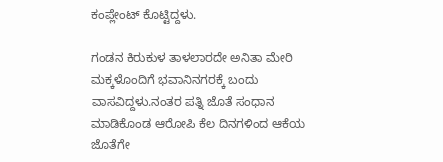ಕಂಪ್ಲೇಂಟ್‌ ಕೊಟ್ಟಿದ್ದಳು.

ಗಂಡನ ಕಿರುಕುಳ ತಾಳಲಾರದೇ ಅನಿತಾ ಮೇರಿ ಮಕ್ಕಳೊಂದಿಗೆ ಭವಾನಿನಗರಕ್ಕೆ ಬಂದು ವಾಸವಿದ್ದಳು.ನಂತರ ಪತ್ನಿ ಜೊತೆ ಸಂಧಾನ ಮಾಡಿಕೊಂಡ ಆರೋಪಿ ಕೆಲ ದಿನಗಳಿಂದ ಆಕೆಯ ಜೊತೆಗೇ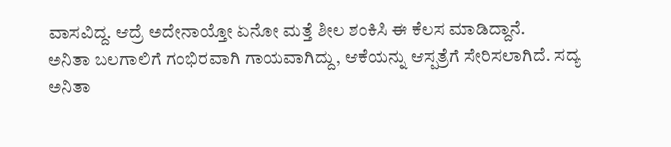ವಾಸವಿದ್ದ. ಆದ್ರೆ ಅದೇನಾಯ್ತೋ ಏನೋ ಮತ್ತೆ ಶೀಲ ಶಂಕಿಸಿ ಈ ಕೆಲಸ ಮಾಡಿದ್ದಾನೆ.
ಅನಿತಾ ಬಲಗಾಲಿಗೆ ಗಂಭಿರವಾಗಿ ಗಾಯವಾಗಿದ್ದು, ಆಕೆಯನ್ನು ಆಸ್ಪತ್ರೆಗೆ ಸೇರಿಸಲಾಗಿದೆ. ಸದ್ಯ ಅನಿತಾ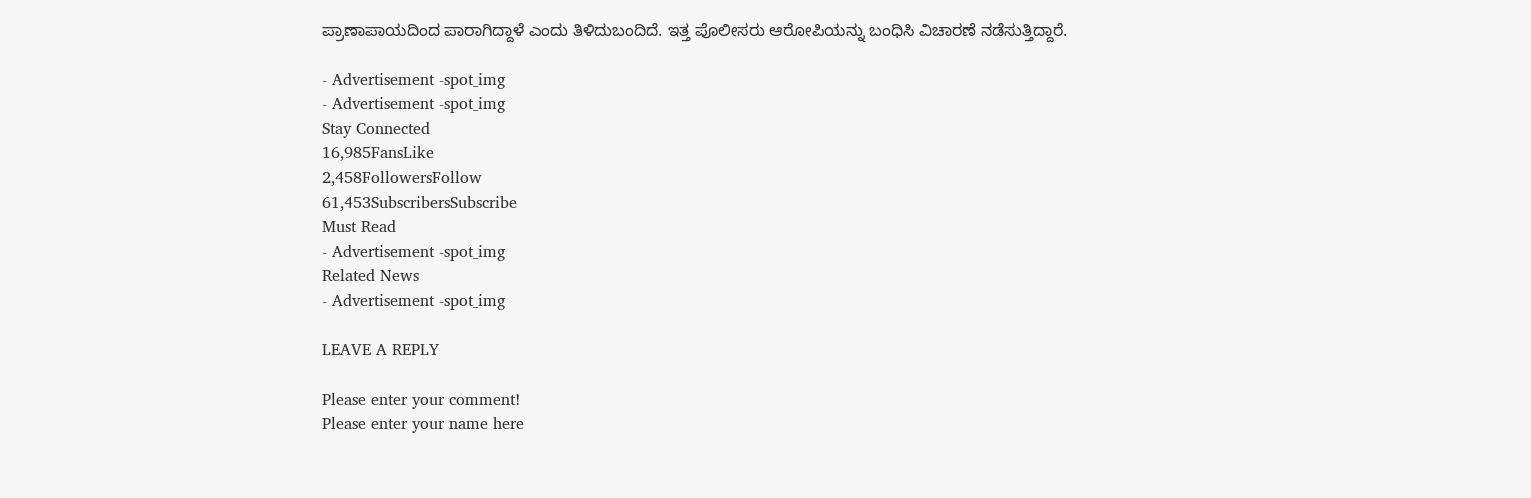ಪ್ರಾಣಾಪಾಯದಿಂದ ಪಾರಾಗಿದ್ದಾಳೆ ಎಂದು ತಿಳಿದುಬಂದಿದೆ. ಇತ್ತ ಪೊಲೀಸರು ಆರೋಪಿಯನ್ನು ಬಂಧಿಸಿ ವಿಚಾರಣೆ ನಡೆಸುತ್ತಿದ್ದಾರೆ.

- Advertisement -spot_img
- Advertisement -spot_img
Stay Connected
16,985FansLike
2,458FollowersFollow
61,453SubscribersSubscribe
Must Read
- Advertisement -spot_img
Related News
- Advertisement -spot_img

LEAVE A REPLY

Please enter your comment!
Please enter your name here